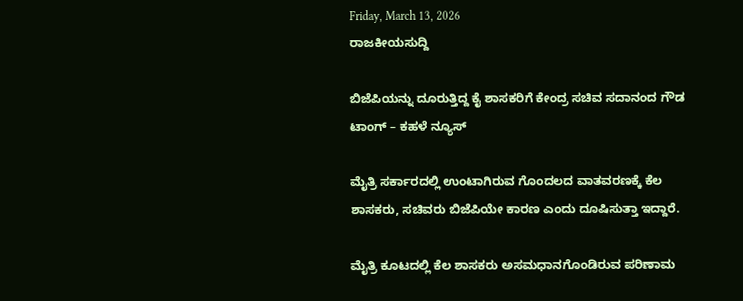Friday, March 13, 2026
ರಾಜಕೀಯಸುದ್ದಿ

ಬಿಜೆಪಿಯನ್ನು ದೂರುತ್ತಿದ್ದ ಕೈ ಶಾಸಕರಿಗೆ ಕೇಂದ್ರ ಸಚಿವ ಸದಾನಂದ ಗೌಡ ಟಾಂಗ್ – ಕಹಳೆ ನ್ಯೂಸ್

ಮೈತ್ರಿ ಸರ್ಕಾರದಲ್ಲಿ ಉಂಟಾಗಿರುವ ಗೊಂದಲದ ವಾತವರಣಕ್ಕೆ ಕೆಲ ಶಾಸಕರು, ಸಚಿವರು ಬಿಜೆಪಿಯೇ ಕಾರಣ ಎಂದು ದೂಷಿಸುತ್ತಾ ಇದ್ದಾರೆ.

ಮೈತ್ರಿ ಕೂಟದಲ್ಲಿ ಕೆಲ ಶಾಸಕರು ಅಸಮಧಾನಗೊಂಡಿರುವ ಪರಿಣಾಮ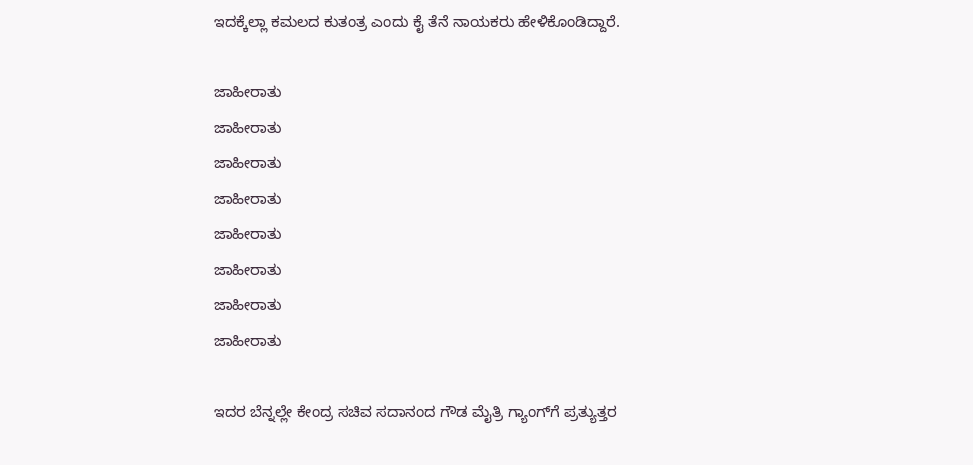ಇದಕ್ಕೆಲ್ಲಾ ಕಮಲದ ಕುತಂತ್ರ ಎಂದು ಕೈ ತೆನೆ ನಾಯಕರು ಹೇಳಿಕೊಂಡಿದ್ದಾರೆ.

ಜಾಹೀರಾತು
ಜಾಹೀರಾತು
ಜಾಹೀರಾತು
ಜಾಹೀರಾತು
ಜಾಹೀರಾತು
ಜಾಹೀರಾತು
ಜಾಹೀರಾತು
ಜಾಹೀರಾತು

ಇದರ ಬೆನ್ನಲ್ಲೇ ಕೇಂದ್ರ ಸಚಿವ ಸದಾನಂದ ಗೌಡ ಮೈತ್ರಿ ಗ್ಯಾಂಗ್‌ಗೆ ಪ್ರತ್ಯುತ್ತರ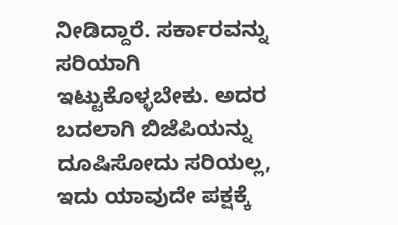ನೀಡಿದ್ದಾರೆ. ಸರ್ಕಾರವನ್ನು ಸರಿಯಾಗಿ ಇಟ್ಟುಕೊಳ್ಳಬೇಕು. ಅದರ ಬದಲಾಗಿ ಬಿಜೆಪಿಯನ್ನು ದೂಷಿಸೋದು ಸರಿಯಲ್ಲ, ಇದು ಯಾವುದೇ ಪಕ್ಷಕ್ಕೆ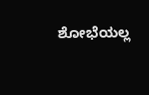ಶೋಭೆಯಲ್ಲ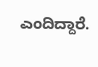ಎಂದಿದ್ದಾರೆ.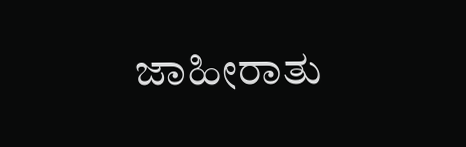ಜಾಹೀರಾತು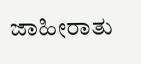ಜಾಹೀರಾತು